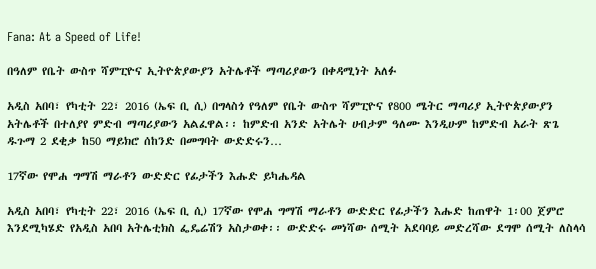Fana: At a Speed of Life!

በዓለም የቤት ውስጥ ሻምፒዮና ኢትዮጵያውያን አትሌቶች ማጣሪያውን በቀዳሚነት አለፉ

አዲስ አበባ፣ የካቲት 22፣ 2016 (ኤፍ ቢ ሲ) በግላስጎ የዓለም የቤት ውስጥ ሻምፒዮና የ800 ሜትር ማጣሪያ ኢትዮጵያውያን አትሌቶች በተለያየ ምድብ ማጣሪያውን አልፈዋል፡፡ ከምድብ አንድ አትሌት ሀብታም ዓለሙ እንዲሁም ከምድብ አራት ጽጌ ዱጉማ 2 ደቂቃ ከ50 ማይክሮ ሰከንድ በመግባት ውድድሩን…

17ኛው የሞሐ ግማሽ ማራቶን ውድድር የፊታችን እሑድ ይካሔዳል

አዲስ አበባ፣ የካቲት 22፣ 2016 (ኤፍ ቢ ሲ) 17ኛው የሞሐ ግማሽ ማራቶን ውድድር የፊታችን እሑድ ከጠዋት 1፡00 ጀምሮ እንደሚካሄድ የአዲስ አበባ አትሌቲክስ ፌዴሬሽን አስታወቀ፡፡ ውድድሩ መነሻው ሰሚት አደባባይ መድረሻው ደግሞ ሰሚት ለስላሳ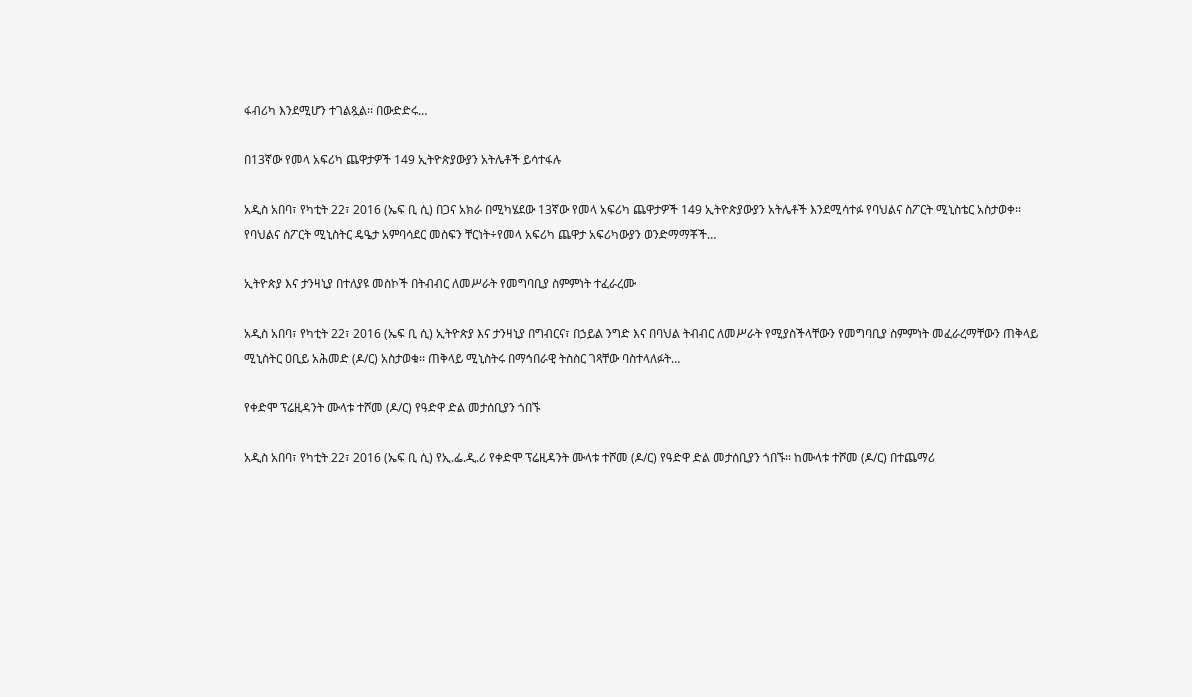ፋብሪካ እንደሚሆን ተገልጿል፡፡ በውድድሩ…

በ13ኛው የመላ አፍሪካ ጨዋታዎች 149 ኢትዮጵያውያን አትሌቶች ይሳተፋሉ

አዲስ አበባ፣ የካቲት 22፣ 2016 (ኤፍ ቢ ሲ) በጋና አክራ በሚካሄደው 13ኛው የመላ አፍሪካ ጨዋታዎች 149 ኢትዮጵያውያን አትሌቶች እንደሚሳተፉ የባህልና ስፖርት ሚኒስቴር አስታወቀ፡፡ የባህልና ስፖርት ሚኒስትር ዴዔታ አምባሳደር መስፍን ቸርነት÷የመላ አፍሪካ ጨዋታ አፍሪካውያን ወንድማማቾች…

ኢትዮጵያ እና ታንዛኒያ በተለያዩ መስኮች በትብብር ለመሥራት የመግባቢያ ስምምነት ተፈራረሙ

አዲስ አበባ፣ የካቲት 22፣ 2016 (ኤፍ ቢ ሲ) ኢትዮጵያ እና ታንዛኒያ በግብርና፣ በኃይል ንግድ እና በባህል ትብብር ለመሥራት የሚያስችላቸውን የመግባቢያ ስምምነት መፈራረማቸውን ጠቅላይ ሚኒስትር ዐቢይ አሕመድ (ዶ/ር) አስታወቁ፡፡ ጠቅላይ ሚኒስትሩ በማኅበራዊ ትስስር ገጻቸው ባስተላለፉት…

የቀድሞ ፕሬዚዳንት ሙላቱ ተሾመ (ዶ/ር) የዓድዋ ድል መታሰቢያን ጎበኙ

አዲስ አበባ፣ የካቲት 22፣ 2016 (ኤፍ ቢ ሲ) የኢ.ፌ.ዲ.ሪ የቀድሞ ፕሬዚዳንት ሙላቱ ተሾመ (ዶ/ር) የዓድዋ ድል መታሰቢያን ጎበኙ፡፡ ከሙላቱ ተሾመ (ዶ/ር) በተጨማሪ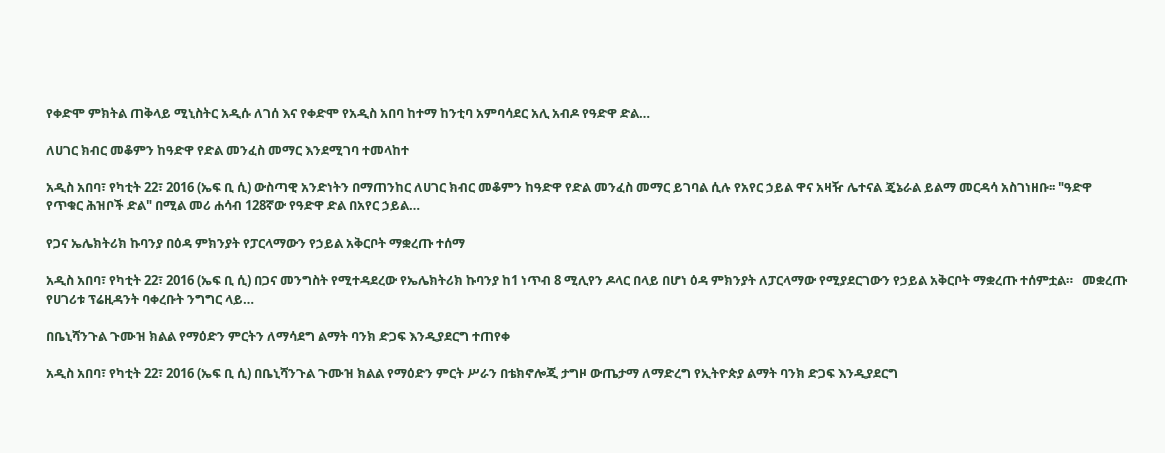የቀድሞ ምክትል ጠቅላይ ሚኒስትር አዲሱ ለገሰ እና የቀድሞ የአዲስ አበባ ከተማ ከንቲባ አምባሳደር አሊ አብዶ የዓድዋ ድል…

ለሀገር ክብር መቆምን ከዓድዋ የድል መንፈስ መማር እንደሚገባ ተመላከተ

አዲስ አበባ፣ የካቲት 22፣ 2016 (ኤፍ ቢ ሲ) ውስጣዊ አንድነትን በማጠንከር ለሀገር ክብር መቆምን ከዓድዋ የድል መንፈስ መማር ይገባል ሲሉ የአየር ኃይል ዋና አዛዥ ሌተናል ጄኔራል ይልማ መርዳሳ አስገነዘቡ፡፡ "ዓድዋ የጥቁር ሕዝቦች ድል" በሚል መሪ ሐሳብ 128ኛው የዓድዋ ድል በአየር ኃይል…

የጋና ኤሌክትሪክ ኩባንያ በዕዳ ምክንያት የፓርላማውን የኃይል አቅርቦት ማቋረጡ ተሰማ

አዲስ አበባ፣ የካቲት 22፣ 2016 (ኤፍ ቢ ሲ) በጋና መንግስት የሚተዳደረው የኤሌክትሪክ ኩባንያ ከ1 ነጥብ 8 ሚሊየን ዶላር በላይ በሆነ ዕዳ ምክንያት ለፓርላማው የሚያደርገውን የኃይል አቅርቦት ማቋረጡ ተሰምቷል።   መቋረጡ የሀገሪቱ ፕሬዚዳንት ባቀረቡት ንግግር ላይ…

በቤኒሻንጉል ጉሙዝ ክልል የማዕድን ምርትን ለማሳደግ ልማት ባንክ ድጋፍ እንዲያደርግ ተጠየቀ

አዲስ አበባ፣ የካቲት 22፣ 2016 (ኤፍ ቢ ሲ) በቤኒሻንጉል ጉሙዝ ክልል የማዕድን ምርት ሥራን በቴክኖሎጂ ታግዞ ውጤታማ ለማድረግ የኢትዮጵያ ልማት ባንክ ድጋፍ እንዲያደርግ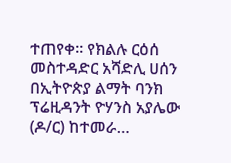ተጠየቀ፡፡ የክልሉ ርዕሰ መስተዳድር አሻድሊ ሀሰን በኢትዮጵያ ልማት ባንክ ፕሬዚዳንት ዮሃንስ አያሌው (ዶ/ር) ከተመራ…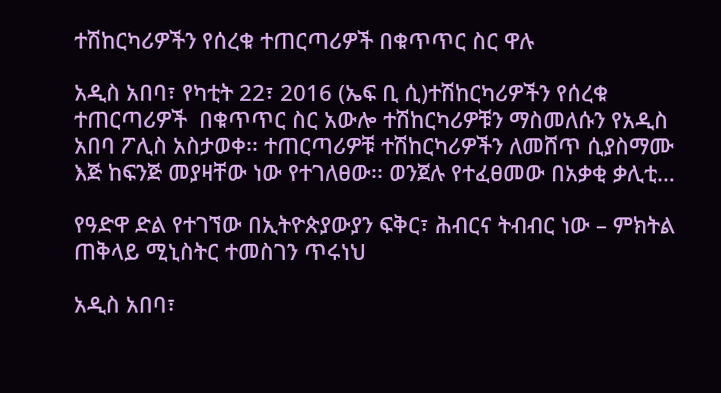ተሽከርካሪዎችን የሰረቁ ተጠርጣሪዎች በቁጥጥር ስር ዋሉ

አዲስ አበባ፣ የካቲት 22፣ 2016 (ኤፍ ቢ ሲ)ተሽከርካሪዎችን የሰረቁ ተጠርጣሪዎች  በቁጥጥር ስር አውሎ ተሽከርካሪዎቹን ማስመለሱን የአዲስ አበባ ፖሊስ አስታወቀ፡፡ ተጠርጣሪዎቹ ተሽከርካሪዎችን ለመሸጥ ሲያስማሙ እጅ ከፍንጅ መያዛቸው ነው የተገለፀው፡፡ ወንጀሉ የተፈፀመው በአቃቂ ቃሊቲ…

የዓድዋ ድል የተገኘው በኢትዮጵያውያን ፍቅር፣ ሕብርና ትብብር ነው – ምክትል ጠቅላይ ሚኒስትር ተመስገን ጥሩነህ

አዲስ አበባ፣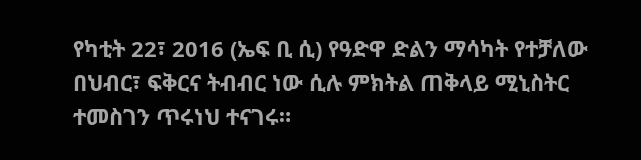የካቲት 22፣ 2016 (ኤፍ ቢ ሲ) የዓድዋ ድልን ማሳካት የተቻለው በህብር፣ ፍቅርና ትብብር ነው ሲሉ ምክትል ጠቅላይ ሚኒስትር ተመስገን ጥሩነህ ተናገሩ።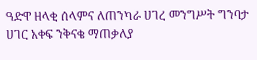ዓድዋ ዘላቂ ሰላምና ለጠንካራ ሀገረ መንግሥት ግንባታ ሀገር አቀፍ ንቅናቄ ማጠቃለያ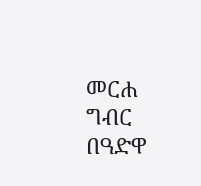መርሐ ግብር በዓድዋ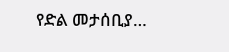የድል መታሰቢያ…